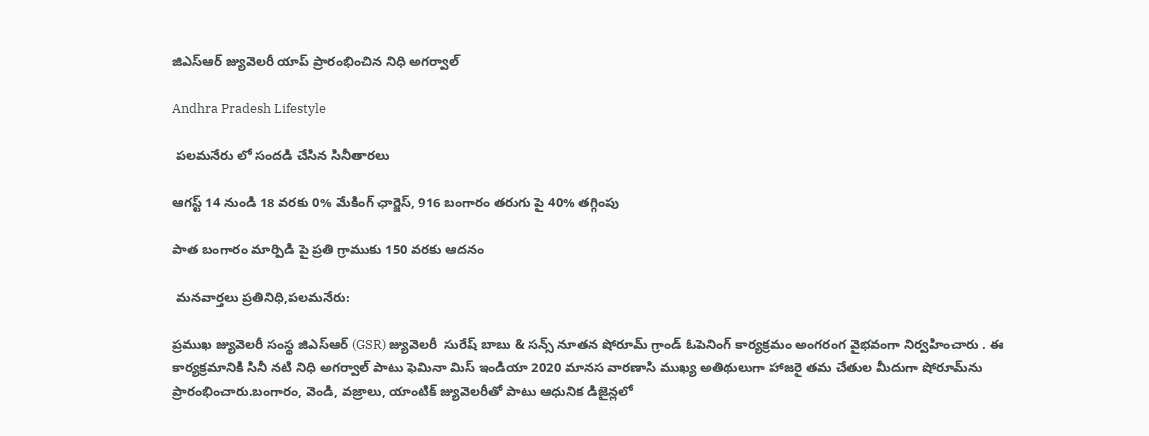జిఎస్ఆర్ జ్యువెలరీ యాప్ ప్రారంభించిన నిధి అగర్వాల్

Andhra Pradesh Lifestyle

 పలమనేరు లో సందడి చేసిన సినీతారలు

ఆగస్ట్ 14 నుండి 18 వరకు 0% మేకింగ్ ఛార్జెస్, 916 బంగారం తరుగు పై 40% తగ్గింపు

పాత బంగారం మార్పిడి పై ప్రతి గ్రాముకు 150 వరకు ఆదనం

 మనవార్తలు ప్రతినిధి,పలమనేరు:

ప్రముఖ జ్యువెలరీ సంస్థ జిఎస్ఆర్ (GSR) జ్యువెలరీ  సురేష్ బాబు & సన్స్ నూతన షోరూమ్ గ్రాండ్ ఓపెనింగ్ కార్యక్రమం అంగరంగ వైభవంగా నిర్వహించారు . ఈ కార్యక్రమానికి సినీ నటి నిధి అగర్వాల్ పాటు ఫెమినా మిస్ ఇండియా 2020 మానస వారణాసి ముఖ్య అతిథులుగా హాజరై తమ చేతుల మీదుగా షోరూమ్‌ను ప్రారంభించారు.బంగారం, వెండి, వజ్రాలు, యాంటిక్ జ్యువెలరీతో పాటు ఆధునిక డిజైన్లలో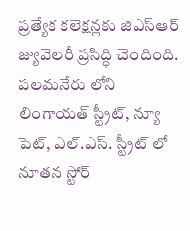ప్రత్యేక కలెక్షన్లకు జిఎస్ఆర్ జ్యువెలరీ ప్రసిద్ధి చెందింది. పలమనేరు లోని లింగాయత్ స్ట్రీట్, న్యూ పెట్, ఎల్.ఎస్. స్ట్రీట్ లో నూతన స్టోర్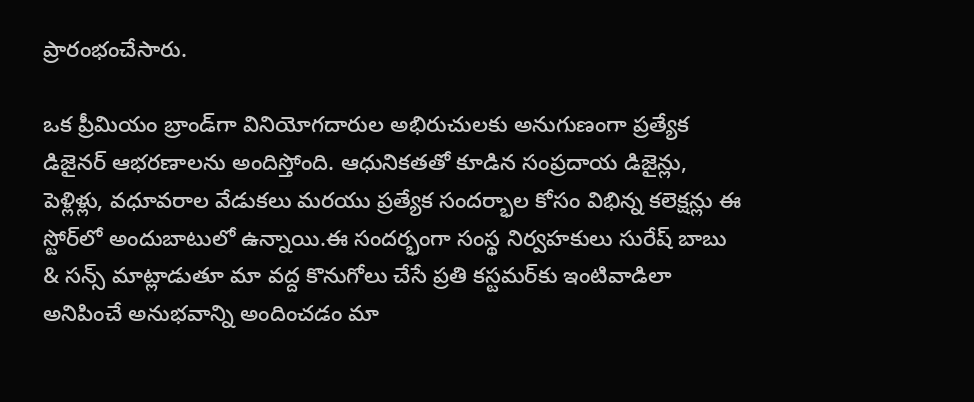ప్రారంభంచేసారు.

ఒక ప్రీమియం బ్రాండ్‌గా వినియోగదారుల అభిరుచులకు అనుగుణంగా ప్రత్యేక డిజైనర్ ఆభరణాలను అందిస్తోంది. ఆధునికతతో కూడిన సంప్రదాయ డిజైన్లు, పెళ్లిళ్లు, వధూవరాల వేడుకలు మరయు ప్రత్యేక సందర్భాల కోసం విభిన్న కలెక్షన్లు ఈ స్టోర్‌లో అందుబాటులో ఉన్నాయి.ఈ సందర్భంగా సంస్థ నిర్వహకులు సురేష్ బాబు & సన్స్ మాట్లాడుతూ మా వద్ద కొనుగోలు చేసే ప్రతి కస్టమర్‌కు ఇంటివాడిలా అనిపించే అనుభవాన్ని అందించడం మా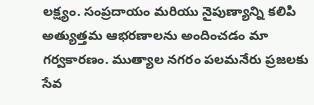లక్ష్యం. సంప్రదాయం మరియు నైపుణ్యాన్ని కలిపి అత్యుత్తమ ఆభరణాలను అందించడం మా గర్వకారణం. ముత్యాల నగరం పలమనేరు ప్రజలకు సేవ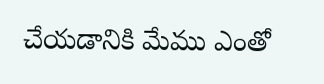చేయడానికి మేము ఎంతో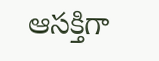ఆసక్తిగా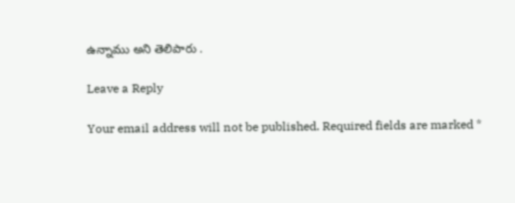ఉన్నాము అని తెలిపారు .

Leave a Reply

Your email address will not be published. Required fields are marked *